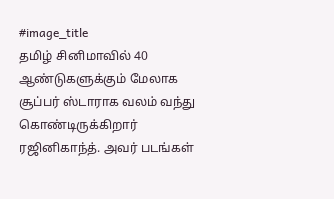#image_title
தமிழ் சினிமாவில் 40 ஆண்டுகளுக்கும் மேலாக சூப்பர் ஸ்டாராக வலம் வந்து கொண்டிருக்கிறார் ரஜினிகாந்த். அவர் படங்கள்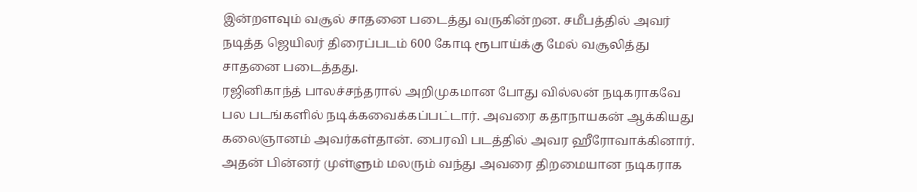இன்றளவும் வசூல் சாதனை படைத்து வருகின்றன. சமீபத்தில் அவர் நடித்த ஜெயிலர் திரைப்படம் 600 கோடி ரூபாய்க்கு மேல் வசூலித்து சாதனை படைத்தது.
ரஜினிகாந்த் பாலச்சந்தரால் அறிமுகமான போது வில்லன் நடிகராகவே பல படங்களில் நடிக்கவைக்கப்பட்டார். அவரை கதாநாயகன் ஆக்கியது கலைஞானம் அவர்கள்தான். பைரவி படத்தில் அவர ஹீரோவாக்கினார். அதன் பின்னர் முள்ளும் மலரும் வந்து அவரை திறமையான நடிகராக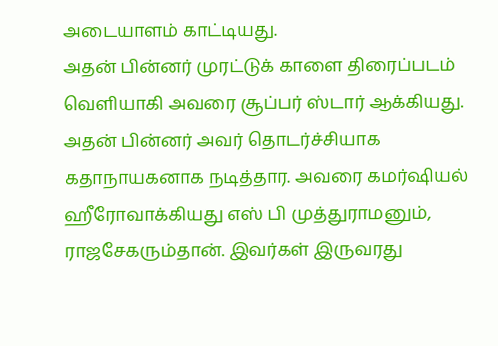அடையாளம் காட்டியது.
அதன் பின்னர் முரட்டுக் காளை திரைப்படம் வெளியாகி அவரை சூப்பர் ஸ்டார் ஆக்கியது. அதன் பின்னர் அவர் தொடர்ச்சியாக கதாநாயகனாக நடித்தார. அவரை கமர்ஷியல் ஹீரோவாக்கியது எஸ் பி முத்துராமனும், ராஜசேகரும்தான். இவர்கள் இருவரது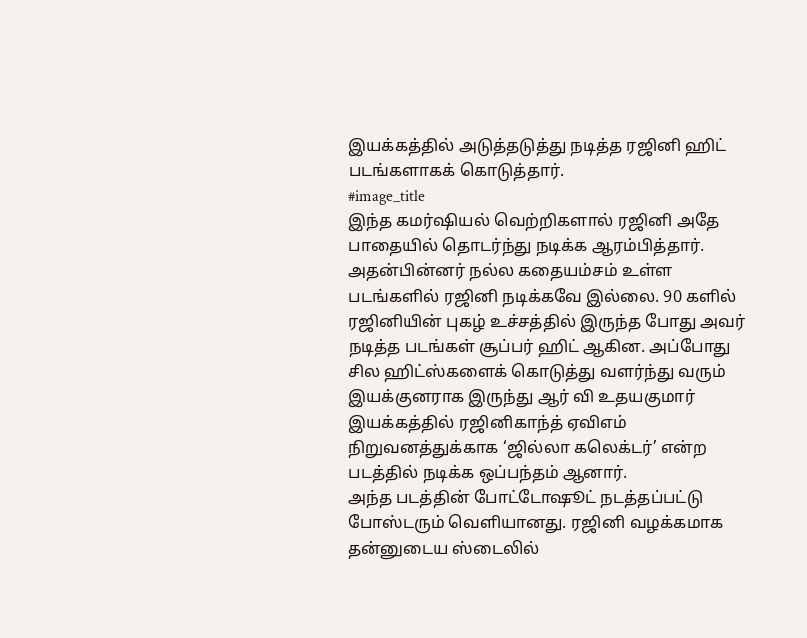இயக்கத்தில் அடுத்தடுத்து நடித்த ரஜினி ஹிட் படங்களாகக் கொடுத்தார்.
#image_title
இந்த கமர்ஷியல் வெற்றிகளால் ரஜினி அதே பாதையில் தொடர்ந்து நடிக்க ஆரம்பித்தார். அதன்பின்னர் நல்ல கதையம்சம் உள்ள படங்களில் ரஜினி நடிக்கவே இல்லை. 90 களில் ரஜினியின் புகழ் உச்சத்தில் இருந்த போது அவர் நடித்த படங்கள் சூப்பர் ஹிட் ஆகின. அப்போது சில ஹிட்ஸ்களைக் கொடுத்து வளர்ந்து வரும் இயக்குனராக இருந்து ஆர் வி உதயகுமார் இயக்கத்தில் ரஜினிகாந்த் ஏவிஎம் நிறுவனத்துக்காக ‘ஜில்லா கலெக்டர்’ என்ற படத்தில் நடிக்க ஒப்பந்தம் ஆனார்.
அந்த படத்தின் போட்டோஷூட் நடத்தப்பட்டு போஸ்டரும் வெளியானது. ரஜினி வழக்கமாக தன்னுடைய ஸ்டைலில்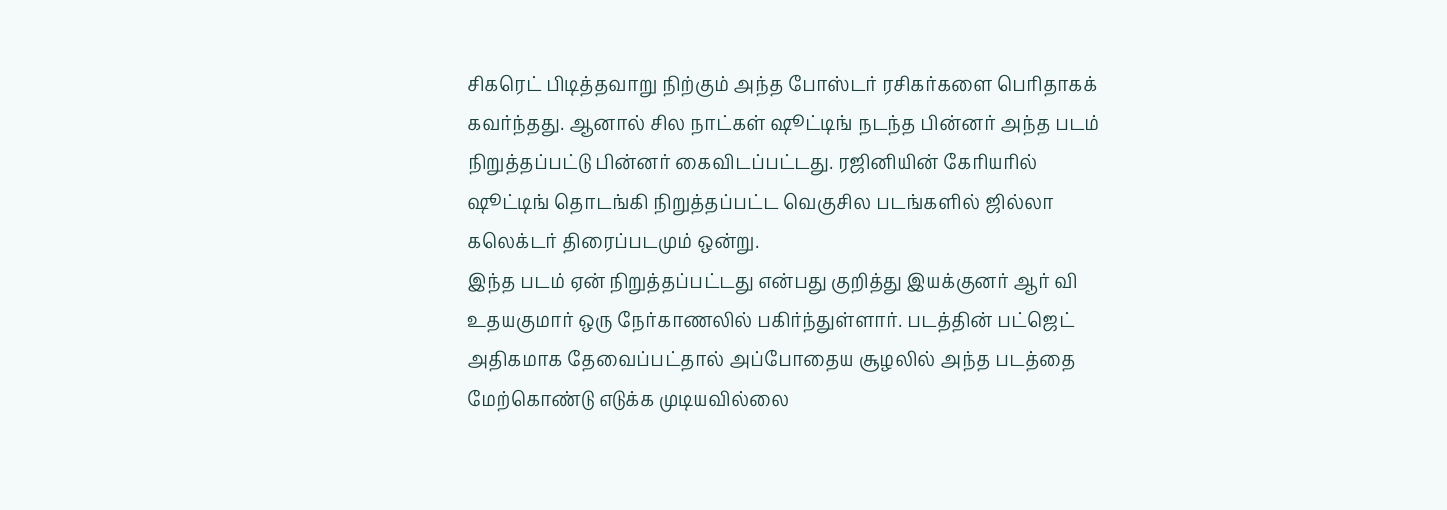சிகரெட் பிடித்தவாறு நிற்கும் அந்த போஸ்டர் ரசிகர்களை பெரிதாகக் கவர்ந்தது. ஆனால் சில நாட்கள் ஷூட்டிங் நடந்த பின்னர் அந்த படம் நிறுத்தப்பட்டு பின்னர் கைவிடப்பட்டது. ரஜினியின் கேரியரில் ஷூட்டிங் தொடங்கி நிறுத்தப்பட்ட வெகுசில படங்களில் ஜில்லா கலெக்டர் திரைப்படமும் ஒன்று.
இந்த படம் ஏன் நிறுத்தப்பட்டது என்பது குறித்து இயக்குனர் ஆர் வி உதயகுமார் ஒரு நேர்காணலில் பகிர்ந்துள்ளார். படத்தின் பட்ஜெட் அதிகமாக தேவைப்பட்தால் அப்போதைய சூழலில் அந்த படத்தை மேற்கொண்டு எடுக்க முடியவில்லை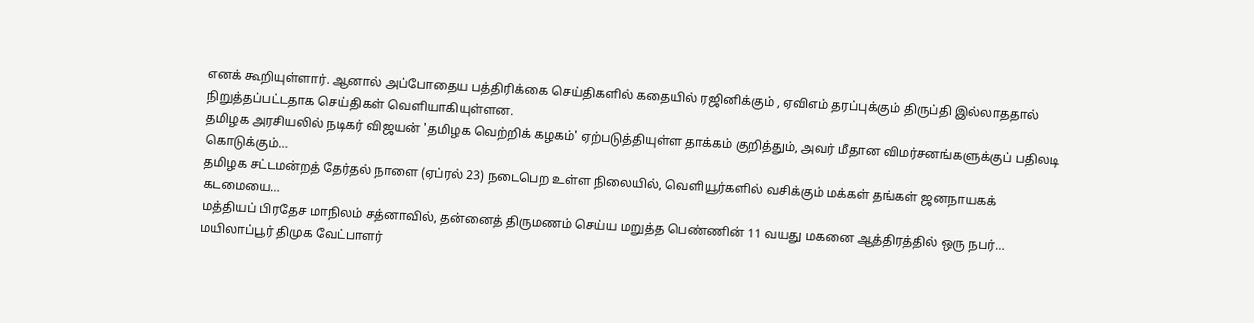எனக் கூறியுள்ளார். ஆனால் அப்போதைய பத்திரிக்கை செய்திகளில் கதையில் ரஜினிக்கும் , ஏவிஎம் தரப்புக்கும் திருப்தி இல்லாததால் நிறுத்தப்பட்டதாக செய்திகள் வெளியாகியுள்ளன.
தமிழக அரசியலில் நடிகர் விஜயன் 'தமிழக வெற்றிக் கழகம்' ஏற்படுத்தியுள்ள தாக்கம் குறித்தும், அவர் மீதான விமர்சனங்களுக்குப் பதிலடி கொடுக்கும்…
தமிழக சட்டமன்றத் தேர்தல் நாளை (ஏப்ரல் 23) நடைபெற உள்ள நிலையில், வெளியூர்களில் வசிக்கும் மக்கள் தங்கள் ஜனநாயகக் கடமையை…
மத்தியப் பிரதேச மாநிலம் சத்னாவில், தன்னைத் திருமணம் செய்ய மறுத்த பெண்ணின் 11 வயது மகனை ஆத்திரத்தில் ஒரு நபர்…
மயிலாப்பூர் திமுக வேட்பாளர்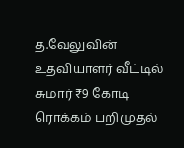த.வேலுவின் உதவியாளர் வீட்டில் சுமார் ₹9 கோடி ரொக்கம் பறிமுதல்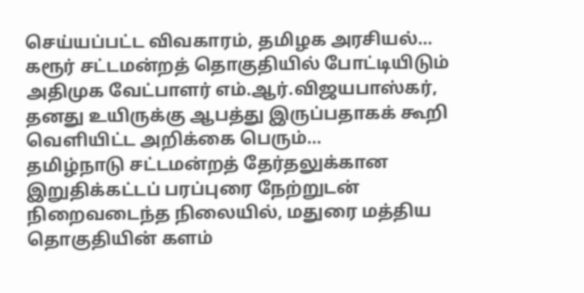செய்யப்பட்ட விவகாரம், தமிழக அரசியல்…
கரூர் சட்டமன்றத் தொகுதியில் போட்டியிடும் அதிமுக வேட்பாளர் எம்.ஆர்.விஜயபாஸ்கர், தனது உயிருக்கு ஆபத்து இருப்பதாகக் கூறி வெளியிட்ட அறிக்கை பெரும்…
தமிழ்நாடு சட்டமன்றத் தேர்தலுக்கான இறுதிக்கட்டப் பரப்புரை நேற்றுடன் நிறைவடைந்த நிலையில், மதுரை மத்திய தொகுதியின் களம்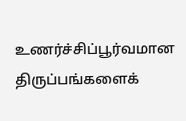உணர்ச்சிப்பூர்வமான திருப்பங்களைக்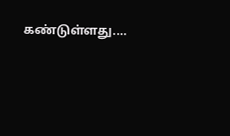கண்டுள்ளது.…